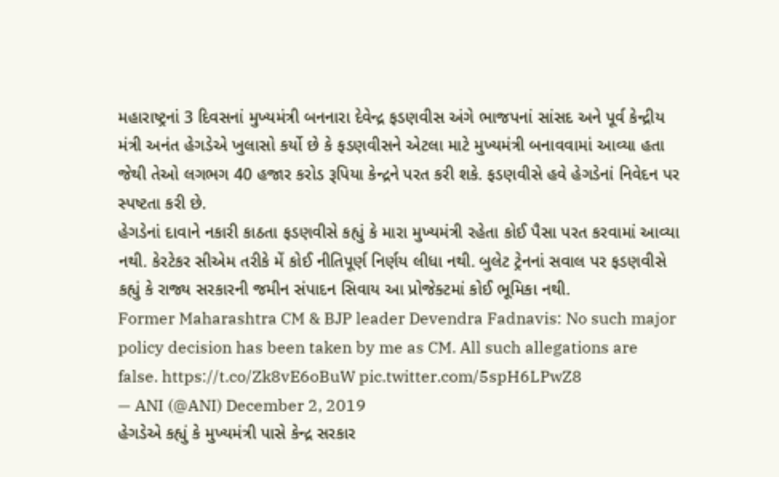મહારાષ્ટ્રનાં 3 દિવસનાં મુખ્યમંત્રી બનનારા દેવેન્દ્ર ફડણવીસ અંગે ભાજપનાં સાંસદ અને પૂર્વ કેન્દ્રીય મંત્રી અનંત હેગડેએ ખુલાસો કર્યો છે કે ફડણવીસને એટલા માટે મુખ્યમંત્રી બનાવવામાં આવ્યા હતા જેથી તેઓ લગભગ 40 હજાર કરોડ રૂપિયા કેન્દ્રને પરત કરી શકે. ફડણવીસે હવે હેગડેનાં નિવેદન પર સ્પષ્ટતા કરી છે.
હેગડેનાં દાવાને નકારી કાઠતા ફડણવીસે કહ્યું કે મારા મુખ્યમંત્રી રહેતા કોઈ પૈસા પરત કરવામાં આવ્યા નથી. કેરટેકર સીએમ તરીકે મેં કોઈ નીતિપૂર્ણ નિર્ણય લીધા નથી. બુલેટ ટ્રેનનાં સવાલ પર ફડણવીસે કહ્યું કે રાજ્ય સરકારની જમીન સંપાદન સિવાય આ પ્રોજેક્ટમાં કોઈ ભૂમિકા નથી.
Former Maharashtra CM & BJP leader Devendra Fadnavis: No such major policy decision has been taken by me as CM. All such allegations are false. https://t.co/Zk8vE6oBuW pic.twitter.com/5spH6LPwZ8
— ANI (@ANI) December 2, 2019
હેગડેએ કહ્યું કે મુખ્યમંત્રી પાસે કેન્દ્ર સરકાર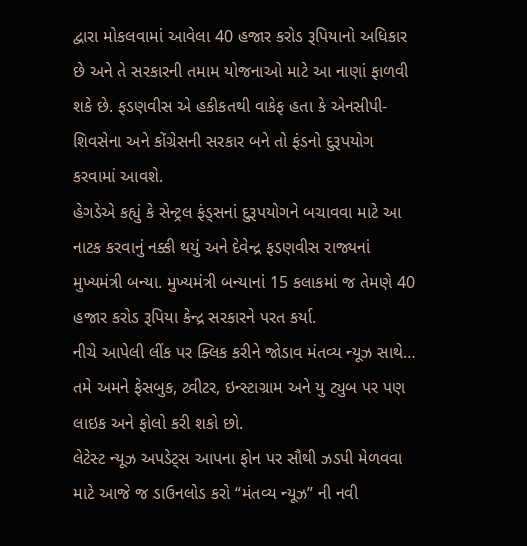દ્વારા મોકલવામાં આવેલા 40 હજાર કરોડ રૂપિયાનો અધિકાર છે અને તે સરકારની તમામ યોજનાઓ માટે આ નાણાં ફાળવી શકે છે. ફડણવીસ એ હકીકતથી વાકેફ હતા કે એનસીપી-શિવસેના અને કોંગ્રેસની સરકાર બને તો ફંડનો દુરૂપયોગ કરવામાં આવશે.
હેગડેએ કહ્યું કે સેન્ટ્રલ ફંડ્સનાં દુરૂપયોગને બચાવવા માટે આ નાટક કરવાનું નક્કી થયું અને દેવેન્દ્ર ફડણવીસ રાજ્યનાં મુખ્યમંત્રી બન્યા. મુખ્યમંત્રી બન્યાનાં 15 કલાકમાં જ તેમણે 40 હજાર કરોડ રૂપિયા કેન્દ્ર સરકારને પરત કર્યા.
નીચે આપેલી લીંક પર ક્લિક કરીને જોડાવ મંતવ્ય ન્યૂઝ સાથે…
તમે અમને ફેસબુક, ટ્વીટર, ઇન્સ્ટાગ્રામ અને યુ ટ્યુબ પર પણ લાઇક અને ફોલો કરી શકો છો.
લેટેસ્ટ ન્યૂઝ અપડેટ્સ આપના ફોન પર સૌથી ઝડપી મેળવવા માટે આજે જ ડાઉનલોડ કરો “મંતવ્ય ન્યૂઝ” ની નવી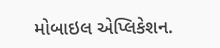મોબાઇલ એપ્લિકેશન.